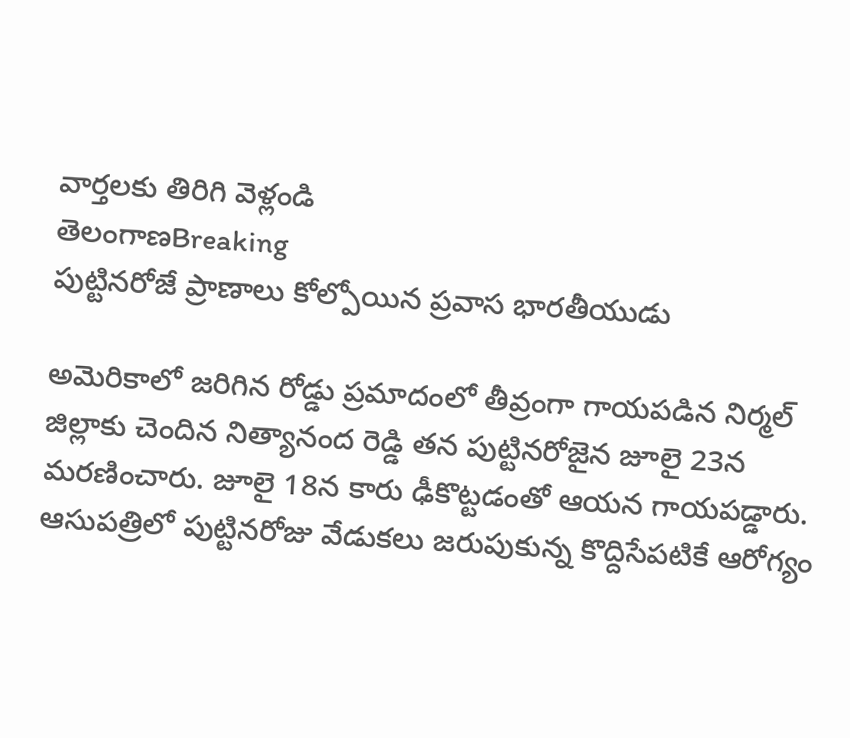వార్తలకు తిరిగి వెళ్లండి
తెలంగాణBreaking
పుట్టినరోజే ప్రాణాలు కోల్పోయిన ప్రవాస భారతీయుడు

అమెరికాలో జరిగిన రోడ్డు ప్రమాదంలో తీవ్రంగా గాయపడిన నిర్మల్ జిల్లాకు చెందిన నిత్యానంద రెడ్డి తన పుట్టినరోజైన జూలై 23న మరణించారు. జూలై 18న కారు ఢీకొట్టడంతో ఆయన గాయపడ్డారు.
ఆసుపత్రిలో పుట్టినరోజు వేడుకలు జరుపుకున్న కొద్దిసేపటికే ఆరోగ్యం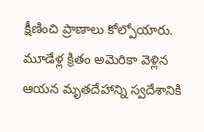క్షీణించి ప్రాణాలు కోల్పోయారు. మూడేళ్ల క్రితం అమెరికా వెళ్లిన ఆయన మృతదేహాన్ని స్వదేశానికి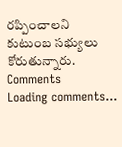రప్పించాలని కుటుంబ సభ్యులు కోరుతున్నారు.
Comments
Loading comments...